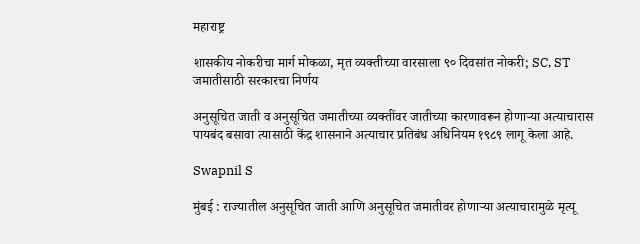महाराष्ट्र

शासकीय नोकरीचा मार्ग मोकळा, मृत व्यक्तीच्या वारसाला ९० दिवसांत नोकरी; SC, ST जमातीसाठी सरकारचा निर्णय

अनुसूचित जाती व अनुसूचित जमातीच्या व्यक्तींवर जातीच्या कारणावरून होणाऱ्या अत्याचारास पायबंद बसावा त्यासाठी केंद्र शासनाने अत्याचार प्रतिबंध अधिनियम १९८९ लागू केला आहे.

Swapnil S

मुंबई : राज्यातील अनुसूचित जाती आणि अनुसूचित जमातीवर होणाऱ्या अत्याचारामुळे मृत्यू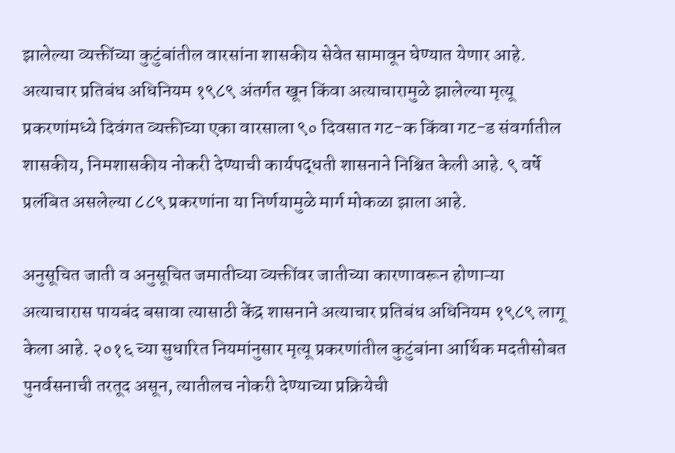झालेल्या व्यक्तींच्या कुटुंबांतील वारसांना शासकीय सेवेत सामावून घेण्यात येणार आहे. अत्याचार प्रतिबंध अधिनियम १९८९ अंतर्गत खून किंवा अत्याचारामुळे झालेल्या मृत्यू प्रकरणांमध्ये दिवंगत व्यक्तीच्या एका वारसाला ९० दिवसात गट-क किंवा गट-ड संवर्गातील शासकीय, निमशासकीय नोकरी देण्याची कार्यपद्धती शासनाने निश्चित केली आहे. ९ वर्षे प्रलंबित असलेल्या ८८९ प्रकरणांना या निर्णयामुळे मार्ग मोकळा झाला आहे.

अनुसूचित जाती व अनुसूचित जमातीच्या व्यक्तींवर जातीच्या कारणावरून होणाऱ्या अत्याचारास पायबंद बसावा त्यासाठी केंद्र शासनाने अत्याचार प्रतिबंध अधिनियम १९८९ लागू केला आहे. २०१६ च्या सुधारित नियमांनुसार मृत्यू प्रकरणांतील कुटुंबांना आर्थिक मदतीसोबत पुनर्वसनाची तरतूद असून, त्यातीलच नोकरी देण्याच्या प्रक्रियेची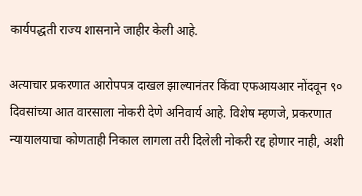कार्यपद्धती राज्य शासनाने जाहीर केली आहे.

अत्याचार प्रकरणात आरोपपत्र दाखल झाल्यानंतर किंवा एफआयआर नोंदवून ९० दिवसांच्या आत वारसाला नोकरी देणे अनिवार्य आहे. विशेष म्हणजे, प्रकरणात न्यायालयाचा कोणताही निकाल लागला तरी दिलेली नोकरी रद्द होणार नाही, अशी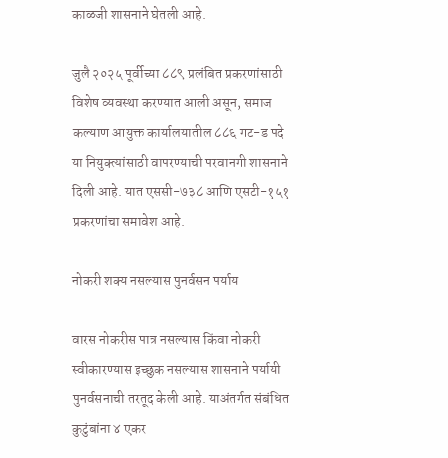काळजी शासनाने घेतली आहे.

जुलै २०२५ पूर्वीच्या ८८९ प्रलंबित प्रकरणांसाठी विशेष व्यवस्था करण्यात आली असून, समाज कल्याण आयुक्त कार्यालयातील ८८६ गट-ड पदे या नियुक्त्यांसाठी वापरण्याची परवानगी शासनाने दिली आहे. यात एससी-७३८ आणि एसटी-१५१ प्रकरणांचा समावेश आहे.

नोकरी शक्य नसल्यास पुनर्वसन पर्याय

वारस नोकरीस पात्र नसल्यास किंवा नोकरी स्वीकारण्यास इच्छुक नसल्यास शासनाने पर्यायी पुनर्वसनाची तरतूद केली आहे. याअंतर्गत संबंधित कुटुंबांना ४ एकर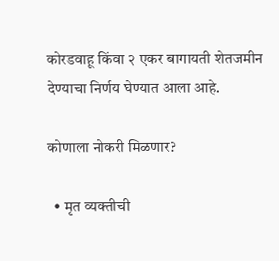कोरडवाहू किंवा २ एकर बागायती शेतजमीन देण्याचा निर्णय घेण्यात आला आहे.

कोणाला नोकरी मिळणार?

  • मृत व्यक्तीची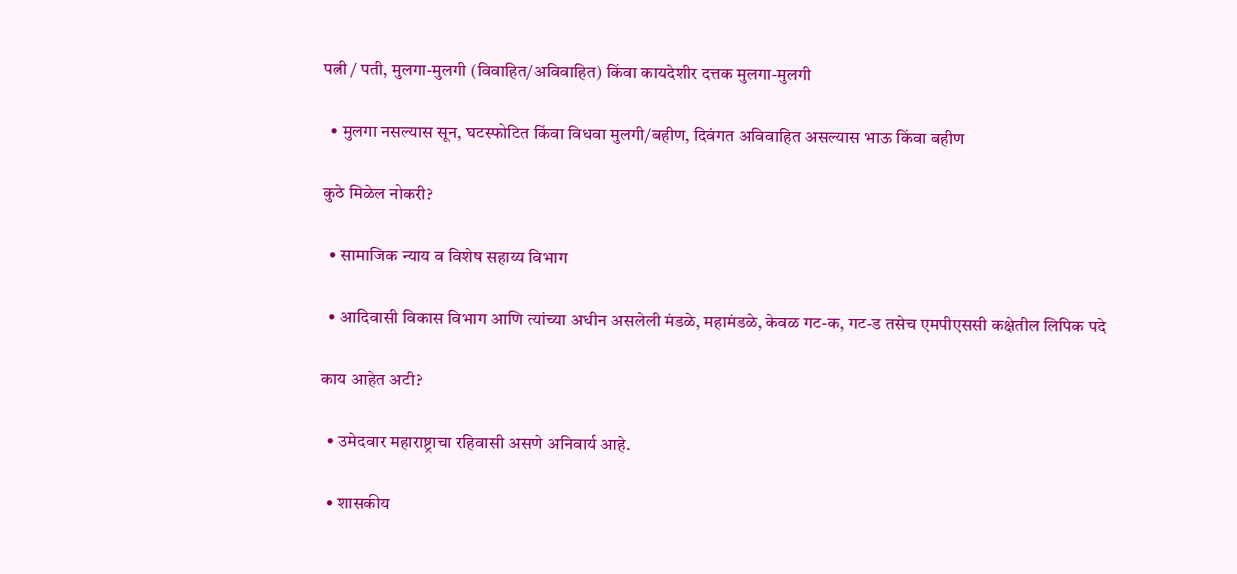पत्नी / पती, मुलगा-मुलगी (विवाहित/अविवाहित) किंवा कायदेशीर दत्तक मुलगा-मुलगी

  • मुलगा नसल्यास सून, घटस्फोटित किंवा विधवा मुलगी/बहीण, दिवंगत अविवाहित असल्यास भाऊ किंवा बहीण

कुठे मिळेल नोकरी?

  • सामाजिक न्याय व विशेष सहाय्य विभाग

  • आदिवासी विकास विभाग आणि त्यांच्या अधीन असलेली मंडळे, महामंडळे, केवळ गट-क, गट-ड तसेच एमपीएससी कक्षेतील लिपिक पदे

काय आहेत अटी?

  • उमेदवार महाराष्ट्राचा रहिवासी असणे अनिवार्य आहे.

  • शासकीय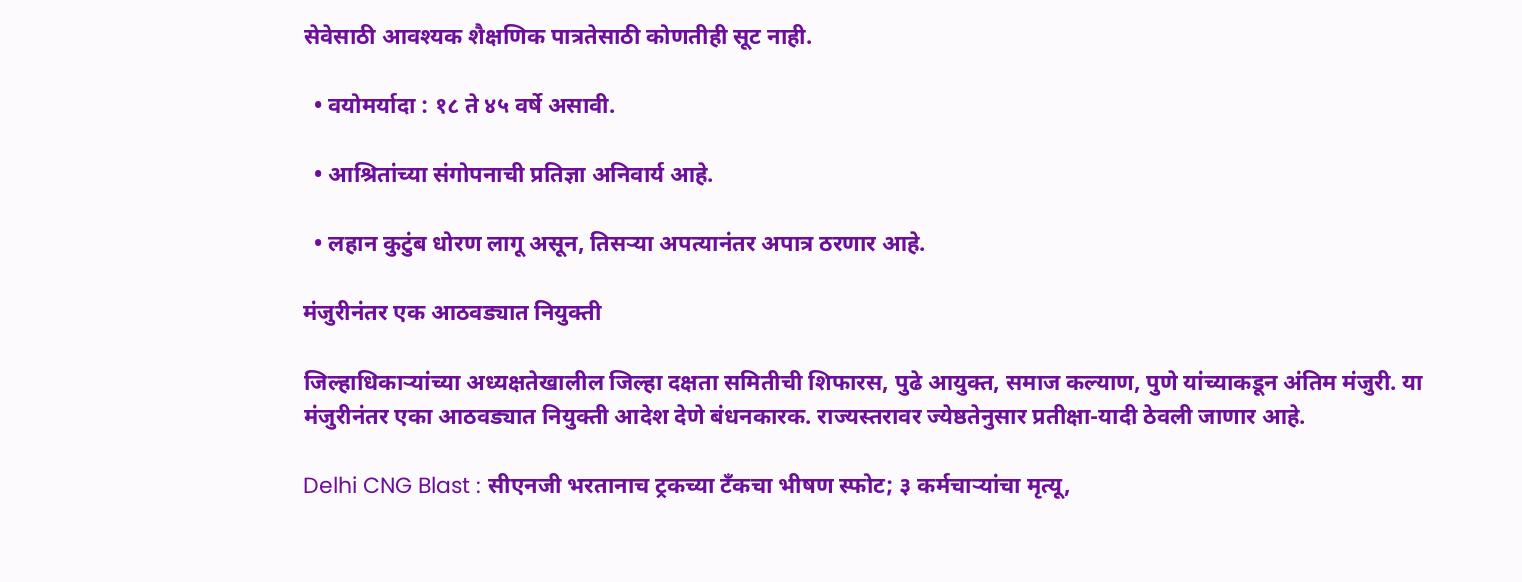सेवेसाठी आवश्यक शैक्षणिक पात्रतेसाठी कोणतीही सूट नाही.

  • वयोमर्यादा : १८ ते ४५ वर्षे असावी.

  • आश्रितांच्या संगोपनाची प्रतिज्ञा अनिवार्य आहे.

  • लहान कुटुंब धोरण लागू असून, तिसऱ्या अपत्यानंतर अपात्र ठरणार आहे.

मंजुरीनंतर एक आठवड्यात नियुक्ती

जिल्हाधिकाऱ्यांच्या अध्यक्षतेखालील जिल्हा दक्षता समितीची शिफारस, पुढे आयुक्त, समाज कल्याण, पुणे यांच्याकडून अंतिम मंजुरी. या मंजुरीनंतर एका आठवड्यात नियुक्ती आदेश देणे बंधनकारक. राज्यस्तरावर ज्येष्ठतेनुसार प्रतीक्षा-यादी ठेवली जाणार आहे.

Delhi CNG Blast : सीएनजी भरतानाच ट्रकच्या टँकचा भीषण स्फोट; ३ कर्मचाऱ्यांचा मृत्यू,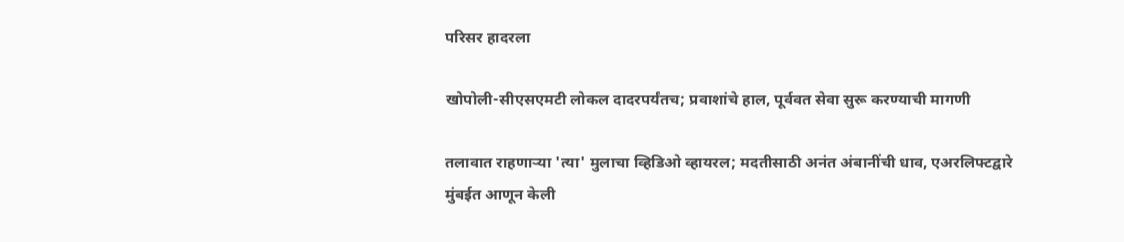परिसर हादरला

खोपोली-सीएसएमटी लोकल दादरपर्यंतच; प्रवाशांचे हाल, पूर्ववत सेवा सुरू करण्याची मागणी

तलावात राहणाऱ्या 'त्या' मुलाचा व्हिडिओ व्हायरल; मदतीसाठी अनंत अंबानींची धाव, एअरलिफ्टद्वारे मुंबईत आणून केली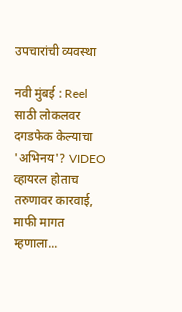उपचारांची व्यवस्था

नवी मुंबई : Reel साठी लोकलवर दगडफेक केल्याचा 'अभिनय'? VIDEO व्हायरल होताच तरुणावर कारवाई, माफी मागत म्हणाला...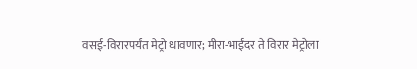वसई-विरारपर्यंत मेट्रो धावणार; मीरा-भाईंदर ते विरार मेट्रोला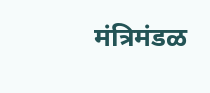मंत्रिमंडळ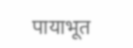पायाभूत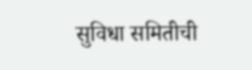सुविधा समितीची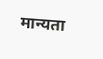मान्यता